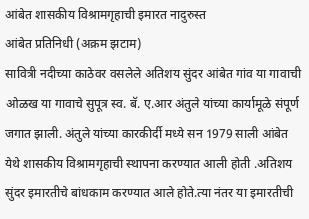आंबेत शासकीय विश्रामगृहाची इमारत नादुरुस्त
आंबेत प्रतिनिधी (अक्रम झटाम)
सावित्री नदीच्या काठेवर वसलेले अतिशय सुंदर आंबेत गांव या गावाची ओळख या गावाचे सुपूत्र स्व. बॅ. ए.आर अंतुले यांच्या कार्यामूळे संपूर्ण जगात झाली. अंतुले यांच्या कारकीर्दी मध्ये सन 1979 साली आंबेत येथे शासकीय विश्रामगृहाची स्थापना करण्यात आली होती .अतिशय सुंदर इमारतीचे बांधकाम करण्यात आले होते.त्या नंतर या इमारतीची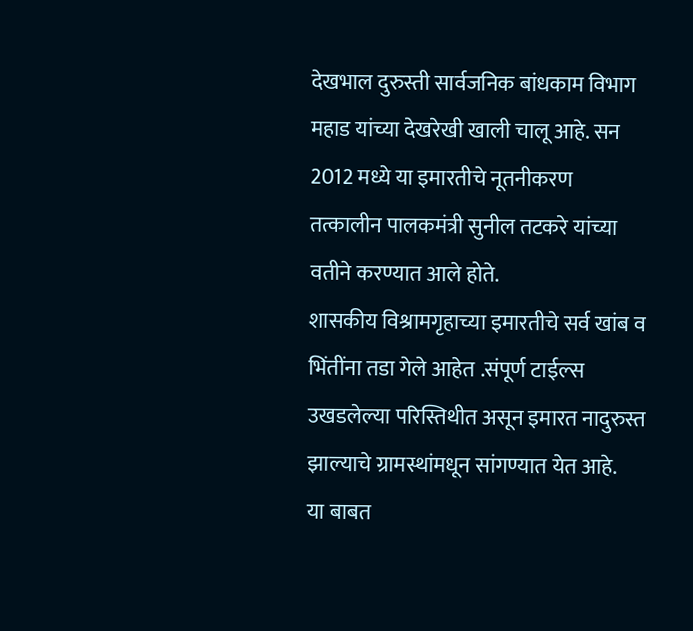देखभाल दुरुस्ती सार्वजनिक बांधकाम विभाग महाड यांच्या देखरेखी खाली चालू आहे. सन 2012 मध्ये या इमारतीचे नूतनीकरण तत्कालीन पालकमंत्री सुनील तटकरे यांच्या वतीने करण्यात आले होते.
शासकीय विश्रामगृहाच्या इमारतीचे सर्व खांब व भिंतींना तडा गेले आहेत .संपूर्ण टाईल्स उखडलेल्या परिस्तिथीत असून इमारत नादुरुस्त झाल्याचे ग्रामस्थांमधून सांगण्यात येत आहे.
या बाबत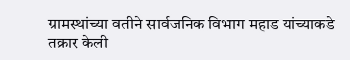ग्रामस्थांच्या वतीने सार्वजनिक विभाग महाड यांच्याकडे तक्रार केली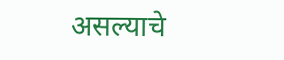असल्याचे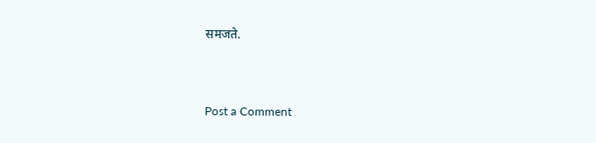समजते.


Post a Comment